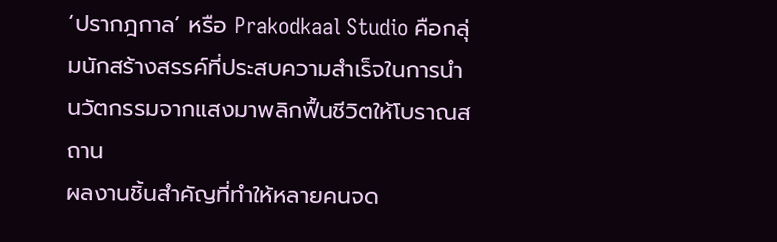‘ปรากฎกาล’ หรือ Prakodkaal Studio คือกลุ่มนักสร้างสรรค์ที่ประสบความสำเร็จในการนำนวัตกรรมจากแสงมาพลิกฟื้นชีวิตให้โบราณสถาน
ผลงานชิ้นสำคัญที่ทำให้หลายคนจด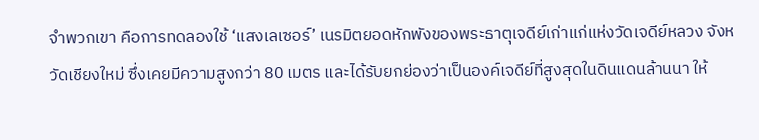จำพวกเขา คือการทดลองใช้ ‘แสงเลเซอร์’ เนรมิตยอดหักพังของพระธาตุเจดีย์เก่าแก่แห่งวัดเจดีย์หลวง จังหวัดเชียงใหม่ ซึ่งเคยมีความสูงกว่า 80 เมตร และได้รับยกย่องว่าเป็นองค์เจดีย์ที่สูงสุดในดินแดนล้านนา ให้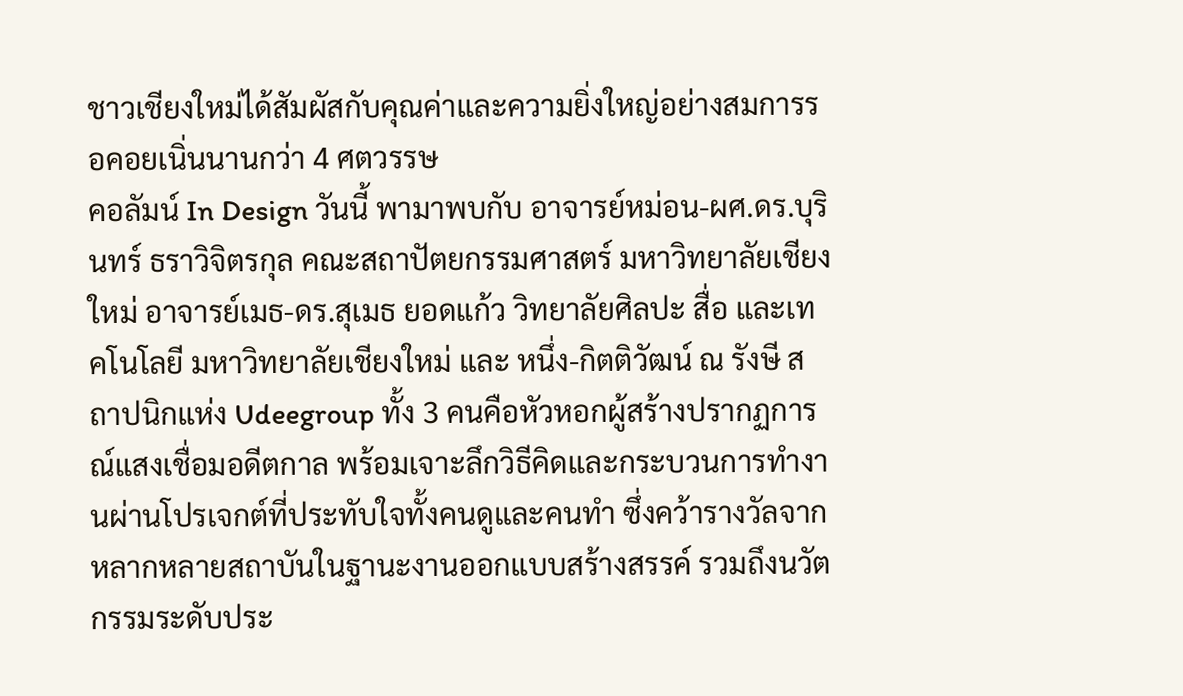ชาวเชียงใหม่ได้สัมผัสกับคุณค่าและความยิ่งใหญ่อย่างสมการรอคอยเนิ่นนานกว่า 4 ศตวรรษ
คอลัมน์ In Design วันนี้ พามาพบกับ อาจารย์หม่อน-ผศ.ดร.บุรินทร์ ธราวิจิตรกุล คณะสถาปัตยกรรมศาสตร์ มหาวิทยาลัยเชียงใหม่ อาจารย์เมธ-ดร.สุเมธ ยอดแก้ว วิทยาลัยศิลปะ สื่อ และเทคโนโลยี มหาวิทยาลัยเชียงใหม่ และ หนึ่ง-กิตติวัฒน์ ณ รังษี สถาปนิกแห่ง Udeegroup ทั้ง 3 คนคือหัวหอกผู้สร้างปรากฏการณ์แสงเชื่อมอดีตกาล พร้อมเจาะลึกวิธีคิดและกระบวนการทำงานผ่านโปรเจกต์ที่ประทับใจทั้งคนดูและคนทำ ซึ่งคว้ารางวัลจากหลากหลายสถาบันในฐานะงานออกแบบสร้างสรรค์ รวมถึงนวัตกรรมระดับประ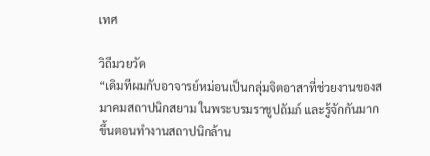เทศ

วิถีมวยวัด
“เดิมทีผมกับอาจารย์หม่อนเป็นกลุ่มจิตอาสาที่ช่วยงานของสมาคมสถาปนิกสยาม ในพระบรมราชูปถัมภ์ และรู้จักกันมากขึ้นตอนทำงานสถาปนิกล้าน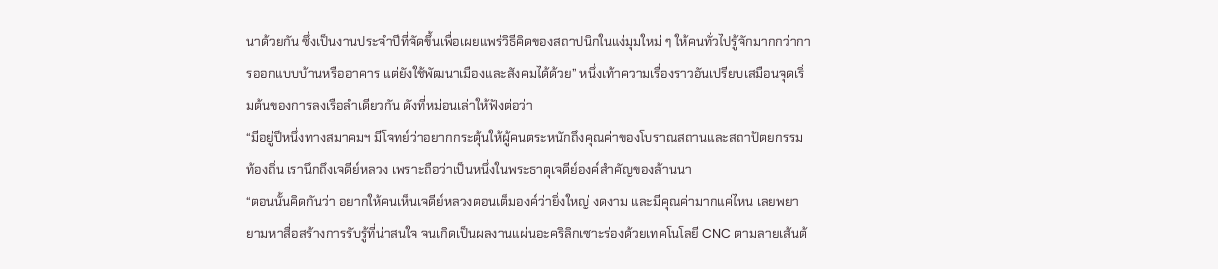นาด้วยกัน ซึ่งเป็นงานประจำปีที่จัดขึ้นเพื่อเผยแพร่วิธีคิดของสถาปนิกในแง่มุมใหม่ ๆ ให้คนทั่วไปรู้จักมากกว่าการออกแบบบ้านหรืออาคาร แต่ยังใช้พัฒนาเมืองและสังคมได้ด้วย” หนึ่งเท้าความเรื่องราวอันเปรียบเสมือนจุดเริ่มต้นของการลงเรือลำเดียวกัน ดังที่หม่อนเล่าให้ฟังต่อว่า
“มีอยู่ปีหนึ่งทางสมาคมฯ มีโจทย์ว่าอยากกระตุ้นให้ผู้คนตระหนักถึงคุณค่าของโบราณสถานและสถาปัตยกรรมท้องถิ่น เรานึกถึงเจดีย์หลวง เพราะถือว่าเป็นหนึ่งในพระธาตุเจดีย์องค์สำคัญของล้านนา
“ตอนนั้นคิดกันว่า อยากให้คนเห็นเจดีย์หลวงตอนเต็มองค์ว่ายิ่งใหญ่ งดงาม และมีคุณค่ามากแค่ไหน เลยพยายามหาสื่อสร้างการรับรู้ที่น่าสนใจ จนเกิดเป็นผลงานแผ่นอะคริลิกเซาะร่องด้วยเทคโนโลยี CNC ตามลายเส้นต้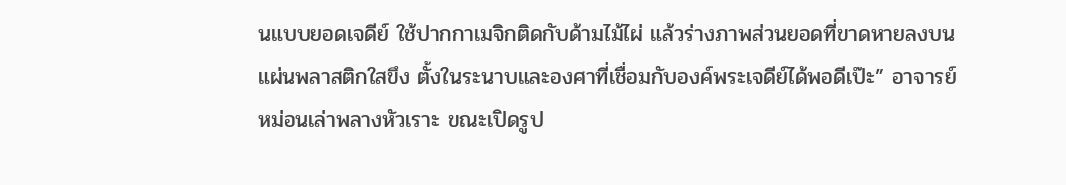นแบบยอดเจดีย์ ใช้ปากกาเมจิกติดกับด้ามไม้ไผ่ แล้วร่างภาพส่วนยอดที่ขาดหายลงบนแผ่นพลาสติกใสขึง ตั้งในระนาบและองศาที่เชื่อมกับองค์พระเจดีย์ได้พอดีเป๊ะ” อาจารย์หม่อนเล่าพลางหัวเราะ ขณะเปิดรูป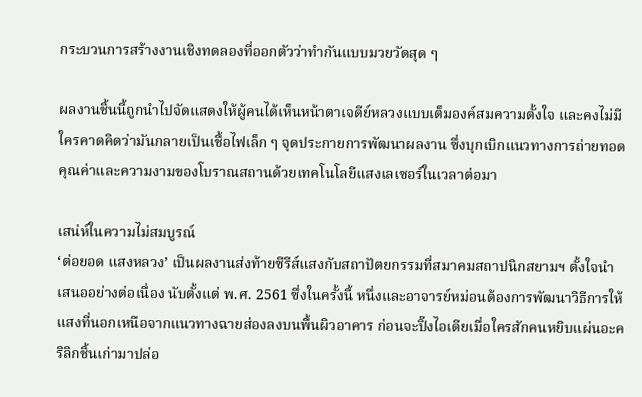กระบวนการสร้างงานเชิงทดลองที่ออกตัวว่าทำกันแบบมวยวัดสุด ๆ

ผลงานชิ้นนี้ถูกนำไปจัดแสดงให้ผู้คนได้เห็นหน้าตาเจดีย์หลวงแบบเต็มองค์สมความตั้งใจ และคงไม่มีใครคาดคิดว่ามันกลายเป็นเชื้อไฟเล็ก ๆ จุดประกายการพัฒนาผลงาน ซึ่งบุกเบิกแนวทางการถ่ายทอดคุณค่าและความงามของโบราณสถานด้วยเทคโนโลยีแสงเลเซอร์ในเวลาต่อมา

เสน่ห์ในความไม่สมบูรณ์
‘ต่อยอด แสงหลวง’ เป็นผลงานส่งท้ายซีรีส์แสงกับสถาปัตยกรรมที่สมาคมสถาปนิกสยามฯ ตั้งใจนำเสนออย่างต่อเนื่อง นับตั้งแต่ พ.ศ. 2561 ซึ่งในครั้งนี้ หนึ่งและอาจารย์หม่อนต้องการพัฒนาวิธีการให้แสงที่นอกเหนือจากแนวทางฉายส่องลงบนพื้นผิวอาคาร ก่อนจะปิ๊งไอเดียเมื่อใครสักคนหยิบแผ่นอะคริลิกชิ้นเก่ามาปล่อ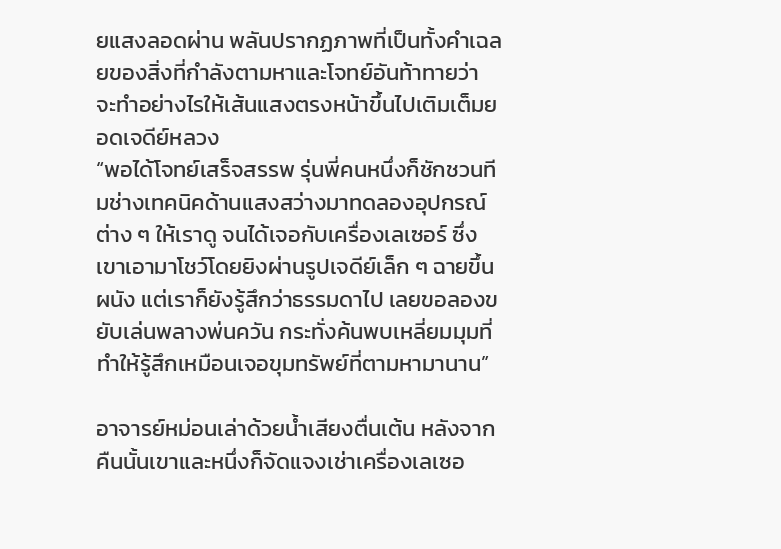ยแสงลอดผ่าน พลันปรากฏภาพที่เป็นทั้งคำเฉลยของสิ่งที่กำลังตามหาและโจทย์อันท้าทายว่า จะทำอย่างไรให้เส้นแสงตรงหน้าขึ้นไปเติมเต็มยอดเจดีย์หลวง
“พอได้โจทย์เสร็จสรรพ รุ่นพี่คนหนึ่งก็ชักชวนทีมช่างเทคนิคด้านแสงสว่างมาทดลองอุปกรณ์ต่าง ๆ ให้เราดู จนได้เจอกับเครื่องเลเซอร์ ซึ่งเขาเอามาโชว์โดยยิงผ่านรูปเจดีย์เล็ก ๆ ฉายขึ้นผนัง แต่เราก็ยังรู้สึกว่าธรรมดาไป เลยขอลองขยับเล่นพลางพ่นควัน กระทั่งค้นพบเหลี่ยมมุมที่ทำให้รู้สึกเหมือนเจอขุมทรัพย์ที่ตามหามานาน”

อาจารย์หม่อนเล่าด้วยน้ำเสียงตื่นเต้น หลังจากคืนนั้นเขาและหนึ่งก็จัดแจงเช่าเครื่องเลเซอ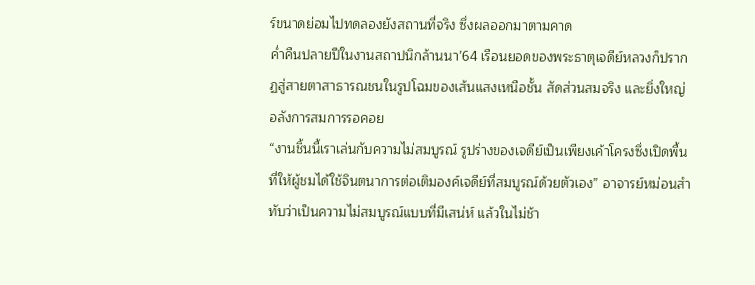ร์ขนาดย่อมไปทดลองยังสถานที่จริง ซึ่งผลออกมาตามคาด
ค่ำคืนปลายปีในงานสถาปนิกล้านนา’64 เรือนยอดของพระธาตุเจดีย์หลวงก็ปรากฏสู่สายตาสาธารณชนในรูปโฉมของเส้นแสงเหนือชั้น สัดส่วนสมจริง และยิ่งใหญ่อลังการสมการรอคอย
“งานชิ้นนี้เราเล่นกับความไม่สมบูรณ์ รูปร่างของเจดีย์เป็นเพียงเค้าโครงซึ่งเปิดพื้นที่ให้ผู้ชมได้ใช้จินตนาการต่อเติมองค์เจดีย์ที่สมบูรณ์ด้วยตัวเอง” อาจารย์หม่อนสำทับว่าเป็นความไม่สมบูรณ์แบบที่มีเสน่ห์ แล้วในไม่ช้า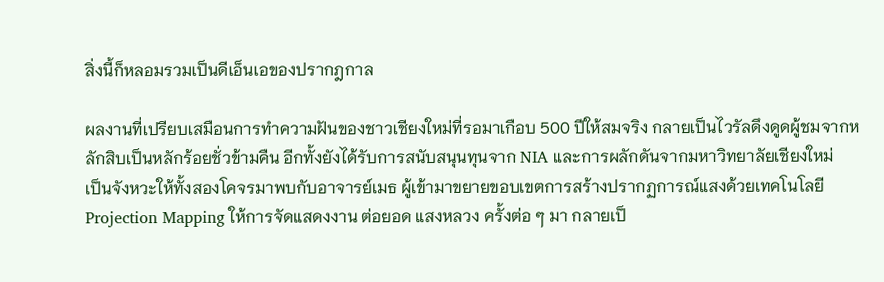สิ่งนี้ก็หลอมรวมเป็นดีเอ็นเอของปรากฎกาล

ผลงานที่เปรียบเสมือนการทำความฝันของชาวเชียงใหม่ที่รอมาเกือบ 500 ปีให้สมจริง กลายเป็นไวรัลดึงดูดผู้ชมจากหลักสิบเป็นหลักร้อยชั่วข้ามคืน อีกทั้งยังได้รับการสนับสนุนทุนจาก NIA และการผลักดันจากมหาวิทยาลัยเชียงใหม่
เป็นจังหวะให้ทั้งสองโคจรมาพบกับอาจารย์เมธ ผู้เข้ามาขยายขอบเขตการสร้างปรากฏการณ์แสงด้วยเทคโนโลยี Projection Mapping ให้การจัดแสดงงาน ต่อยอด แสงหลวง ครั้งต่อ ๆ มา กลายเป็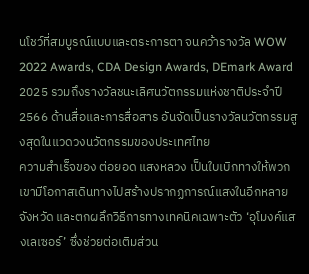นโชว์ที่สมบูรณ์แบบและตระการตา จนคว้ารางวัล WOW 2022 Awards, CDA Design Awards, DEmark Award 2025 รวมถึงรางวัลชนะเลิศนวัตกรรมแห่งชาติประจำปี 2566 ด้านสื่อและการสื่อสาร อันจัดเป็นรางวัลนวัตกรรมสูงสุดในแวดวงนวัตกรรมของประเทศไทย
ความสำเร็จของ ต่อยอด แสงหลวง เป็นใบเบิกทางให้พวกเขามีโอกาสเดินทางไปสร้างปรากฏการณ์แสงในอีกหลายจังหวัด และตกผลึกวิธีการทางเทคนิคเฉพาะตัว ‘อุโมงค์แสงเลเซอร์’ ซึ่งช่วยต่อเติมส่วน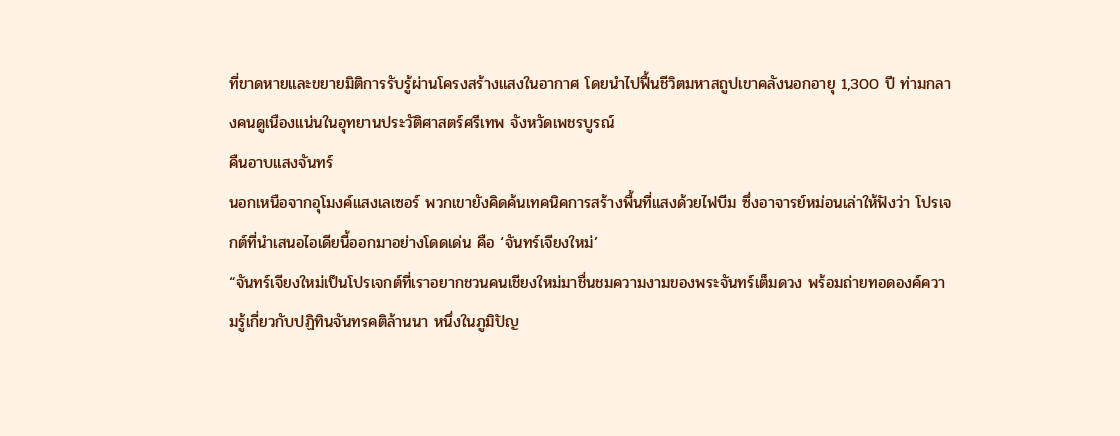ที่ขาดหายและขยายมิติการรับรู้ผ่านโครงสร้างแสงในอากาศ โดยนำไปฟื้นชีวิตมหาสถูปเขาคลังนอกอายุ 1,300 ปี ท่ามกลางคนดูเนืองแน่นในอุทยานประวัติศาสตร์ศรีเทพ จังหวัดเพชรบูรณ์
คืนอาบแสงจันทร์
นอกเหนือจากอุโมงค์แสงเลเซอร์ พวกเขายังคิดค้นเทคนิคการสร้างพื้นที่แสงด้วยไฟบีม ซึ่งอาจารย์หม่อนเล่าให้ฟังว่า โปรเจกต์ที่นำเสนอไอเดียนี้ออกมาอย่างโดดเด่น คือ ‘จันทร์เจียงใหม่’
“จันทร์เจียงใหม่เป็นโปรเจกต์ที่เราอยากชวนคนเชียงใหม่มาชื่นชมความงามของพระจันทร์เต็มดวง พร้อมถ่ายทอดองค์ความรู้เกี่ยวกับปฏิทินจันทรคติล้านนา หนึ่งในภูมิปัญ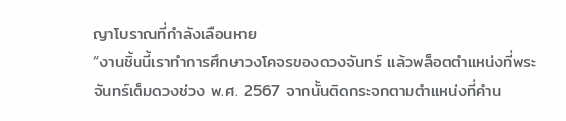ญาโบราณที่กำลังเลือนหาย
“งานชิ้นนี้เราทำการศึกษาวงโคจรของดวงจันทร์ แล้วพล็อตตำแหน่งที่พระจันทร์เต็มดวงช่วง พ.ศ. 2567 จากนั้นติดกระจกตามตำแหน่งที่คำน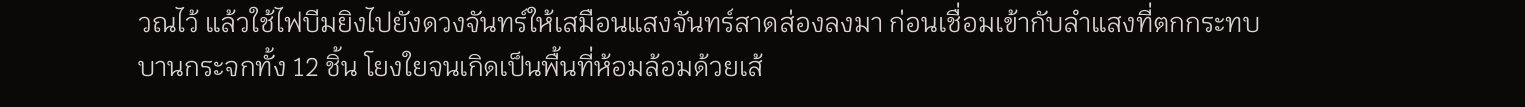วณไว้ แล้วใช้ไฟบีมยิงไปยังดวงจันทร์ให้เสมือนแสงจันทร์สาดส่องลงมา ก่อนเชื่อมเข้ากับลำแสงที่ตกกระทบบานกระจกทั้ง 12 ชิ้น โยงใยจนเกิดเป็นพื้นที่ห้อมล้อมด้วยเส้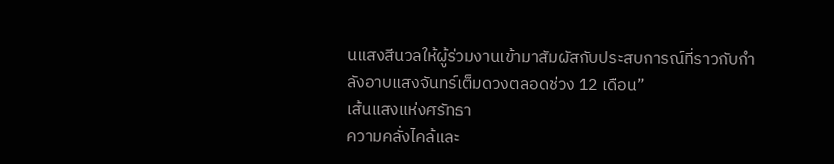นแสงสีนวลให้ผู้ร่วมงานเข้ามาสัมผัสกับประสบการณ์ที่ราวกับกำลังอาบแสงจันทร์เต็มดวงตลอดช่วง 12 เดือน”
เส้นแสงแห่งศรัทธา
ความคลั่งไคล้และ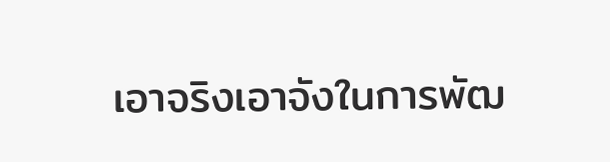เอาจริงเอาจังในการพัฒ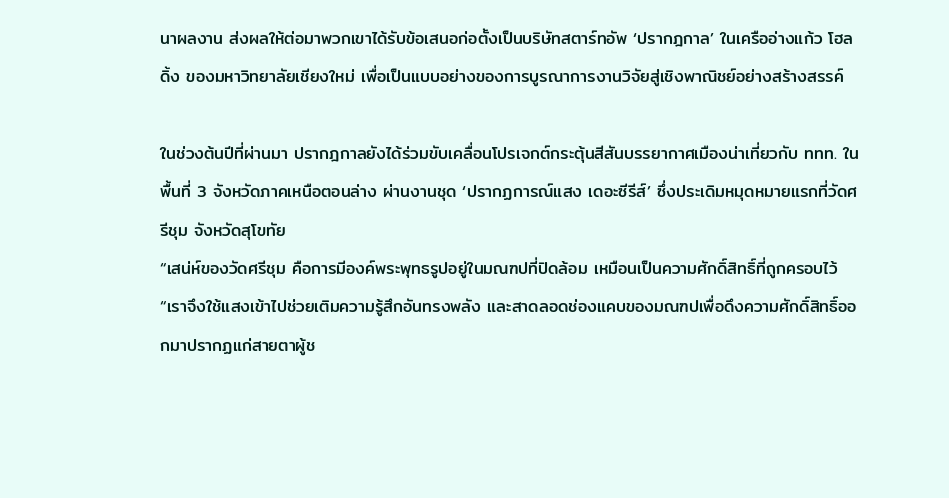นาผลงาน ส่งผลให้ต่อมาพวกเขาได้รับข้อเสนอก่อตั้งเป็นบริษัทสตาร์ทอัพ ‘ปรากฎกาล’ ในเครืออ่างแก้ว โฮลดิ้ง ของมหาวิทยาลัยเชียงใหม่ เพื่อเป็นแบบอย่างของการบูรณาการงานวิจัยสู่เชิงพาณิชย์อย่างสร้างสรรค์

ในช่วงต้นปีที่ผ่านมา ปรากฎกาลยังได้ร่วมขับเคลื่อนโปรเจกต์กระตุ้นสีสันบรรยากาศเมืองน่าเที่ยวกับ ททท. ในพื้นที่ 3 จังหวัดภาคเหนือตอนล่าง ผ่านงานชุด ‘ปรากฏการณ์แสง เดอะซีรีส์’ ซึ่งประเดิมหมุดหมายแรกที่วัดศรีชุม จังหวัดสุโขทัย
“เสน่ห์ของวัดศรีชุม คือการมีองค์พระพุทธรูปอยู่ในมณฑปที่ปิดล้อม เหมือนเป็นความศักดิ์สิทธิ์ที่ถูกครอบไว้
“เราจึงใช้แสงเข้าไปช่วยเติมความรู้สึกอันทรงพลัง และสาดลอดช่องแคบของมณฑปเพื่อดึงความศักดิ์สิทธิ์ออกมาปรากฏแก่สายตาผู้ช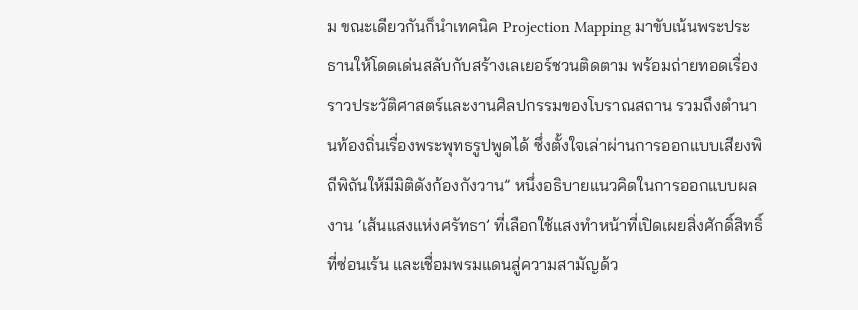ม ขณะเดียวกันก็นำเทคนิค Projection Mapping มาขับเน้นพระประธานให้โดดเด่นสลับกับสร้างเลเยอร์ชวนติดตาม พร้อมถ่ายทอดเรื่องราวประวัติศาสตร์และงานศิลปกรรมของโบราณสถาน รวมถึงตำนานท้องถิ่นเรื่องพระพุทธรูปพูดได้ ซึ่งตั้งใจเล่าผ่านการออกแบบเสียงพิถีพิถันให้มีมิติดังก้องกังวาน” หนึ่งอธิบายแนวคิดในการออกแบบผลงาน ‘เส้นแสงแห่งศรัทธา’ ที่เลือกใช้แสงทำหน้าที่เปิดเผยสิ่งศักดิ์สิทธิ์ที่ซ่อนเร้น และเชื่อมพรมแดนสู่ความสามัญด้ว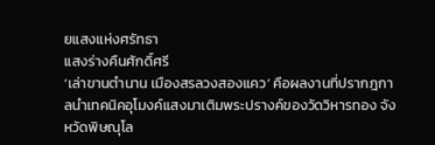ยแสงแห่งศรัทธา
แสงร่างคืนศักดิ์ศรี
‘เล่าขานตำนาน เมืองสรลวงสองแคว’ คือผลงานที่ปรากฎกาลนำเทคนิคอุโมงค์แสงมาเติมพระปรางค์ของวัดวิหารทอง จังหวัดพิษณุโล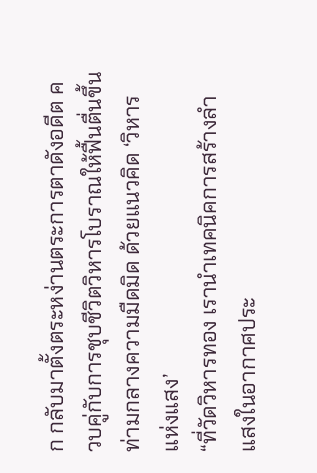ก กลับมาตั้งตระหง่านตระการตาดังอดีต ควบคู่กับการชุบชีวิตวิหารโบราณให้ฟื้นตื่นขึ้นท่ามกลางความมืดมิด ด้วยแนวคิด ‘วิหารแห่งแสง’
“ที่วัดวิหารทอง เรานำเทคนิคการสร้างลำแสงในอากาศประ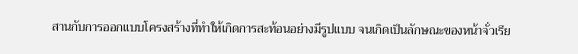สานกับการออกแบบโครงสร้างที่ทำให้เกิดการสะท้อนอย่างมีรูปแบบ จนเกิดเป็นลักษณะของหน้าจั่วเรีย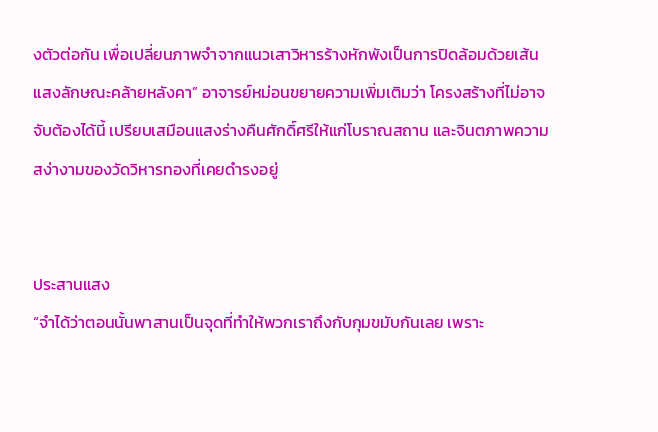งตัวต่อกัน เพื่อเปลี่ยนภาพจำจากแนวเสาวิหารร้างหักพังเป็นการปิดล้อมด้วยเส้นแสงลักษณะคล้ายหลังคา” อาจารย์หม่อนขยายความเพิ่มเติมว่า โครงสร้างที่ไม่อาจจับต้องได้นี้ เปรียบเสมือนแสงร่างคืนศักดิ์ศรีให้แก่โบราณสถาน และจินตภาพความสง่างามของวัดวิหารทองที่เคยดำรงอยู่


ประสานแสง
“จำได้ว่าตอนนั้นพาสานเป็นจุดที่ทำให้พวกเราถึงกับกุมขมับกันเลย เพราะ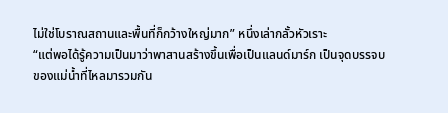ไม่ใช่โบราณสถานและพื้นที่ก็กว้างใหญ่มาก” หนึ่งเล่ากลั้วหัวเราะ
“แต่พอได้รู้ความเป็นมาว่าพาสานสร้างขึ้นเพื่อเป็นแลนด์มาร์ก เป็นจุดบรรจบของแม่น้ำที่ไหลมารวมกัน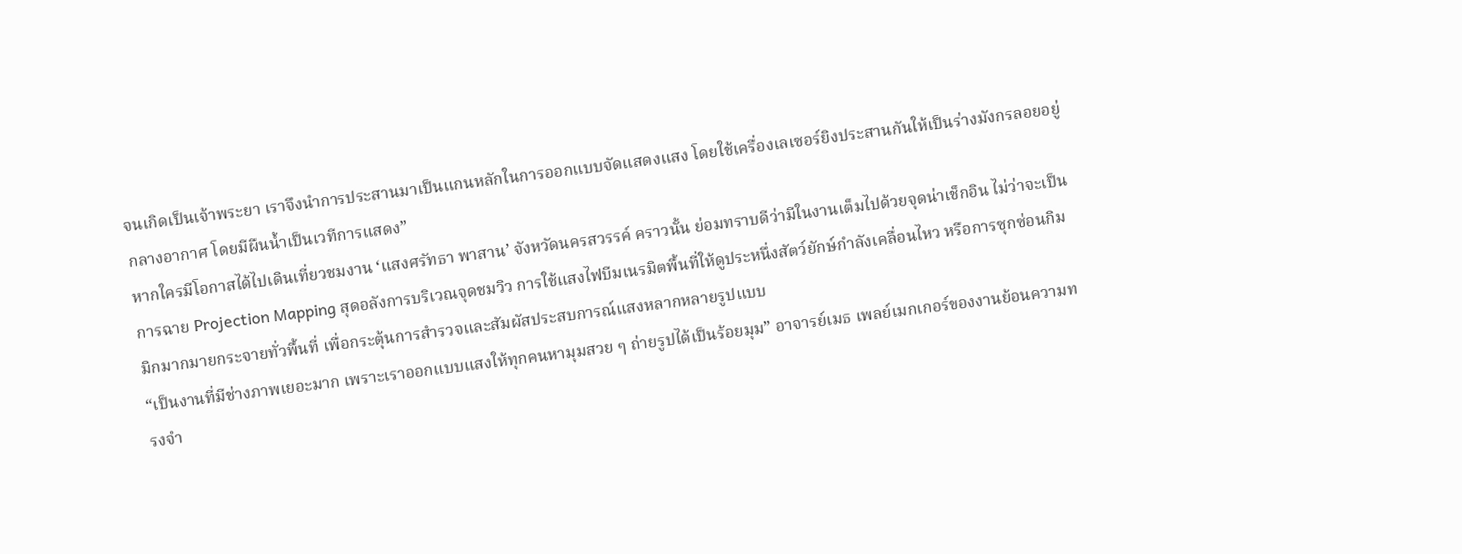จนเกิดเป็นเจ้าพระยา เราจึงนำการประสานมาเป็นแกนหลักในการออกแบบจัดแสดงแสง โดยใช้เครื่องเลเซอร์ยิงประสานกันให้เป็นร่างมังกรลอยอยู่กลางอากาศ โดยมีผืนน้ำเป็นเวทีการแสดง”
หากใครมีโอกาสได้ไปเดินเที่ยวชมงาน ‘แสงศรัทธา พาสาน’ จังหวัดนครสวรรค์ คราวนั้น ย่อมทราบดีว่ามีในงานเต็มไปด้วยจุดน่าเช็กอิน ไม่ว่าจะเป็นการฉาย Projection Mapping สุดอลังการบริเวณจุดชมวิว การใช้แสงไฟบีมเนรมิตพื้นที่ให้ดูประหนึ่งสัตว์ยักษ์กำลังเคลื่อนไหว หรือการซุกซ่อนกิมมิกมากมายกระจายทั่วพื้นที่ เพื่อกระตุ้นการสำรวจและสัมผัสประสบการณ์แสงหลากหลายรูปแบบ
“เป็นงานที่มีช่างภาพเยอะมาก เพราะเราออกแบบแสงให้ทุกคนหามุมสวย ๆ ถ่ายรูปได้เป็นร้อยมุม” อาจารย์เมธ เพลย์เมกเกอร์ของงานย้อนความทรงจำ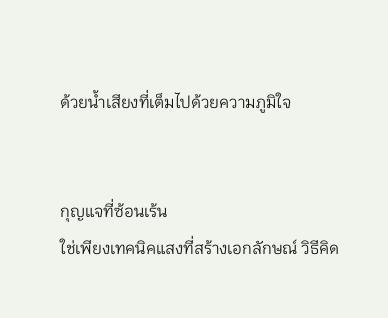ด้วยน้ำเสียงที่เต็มไปด้วยความภูมิใจ


กุญแจที่ซ้อนเร้น
ใช่เพียงเทคนิคแสงที่สร้างเอกลักษณ์ วิธีคิด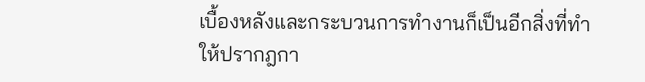เบื้องหลังและกระบวนการทำงานก็เป็นอีกสิ่งที่ทำให้ปรากฎกา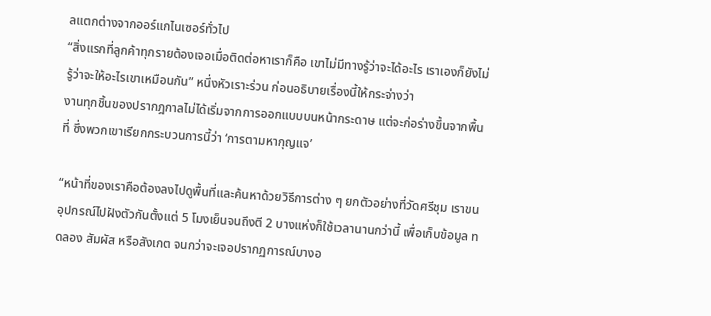ลแตกต่างจากออร์แกไนเซอร์ทั่วไป
“สิ่งแรกที่ลูกค้าทุกรายต้องเจอเมื่อติดต่อหาเราก็คือ เขาไม่มีทางรู้ว่าจะได้อะไร เราเองก็ยังไม่รู้ว่าจะให้อะไรเขาเหมือนกัน” หนึ่งหัวเราะร่วน ก่อนอธิบายเรื่องนี้ให้กระจ่างว่า
งานทุกชิ้นของปรากฎกาลไม่ได้เริ่มจากการออกแบบบนหน้ากระดาษ แต่จะก่อร่างขึ้นจากพื้นที่ ซึ่งพวกเขาเรียกกระบวนการนี้ว่า ‘การตามหากุญแจ’

“หน้าที่ของเราคือต้องลงไปดูพื้นที่และค้นหาด้วยวิธีการต่าง ๆ ยกตัวอย่างที่วัดศรีชุม เราขนอุปกรณ์ไปฝังตัวกันตั้งแต่ 5 โมงเย็นจนถึงตี 2 บางแห่งก็ใช้เวลานานกว่านี้ เพื่อเก็บข้อมูล ทดลอง สัมผัส หรือสังเกต จนกว่าจะเจอปรากฏการณ์บางอ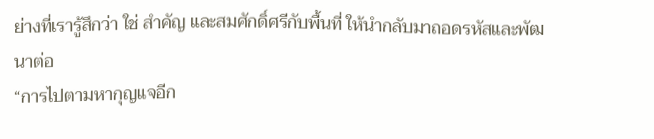ย่างที่เรารู้สึกว่า ใช่ สำคัญ และสมศักดิ์ศรีกับพื้นที่ ให้นำกลับมาถอดรหัสและพัฒนาต่อ
“การไปตามหากุญแจอีก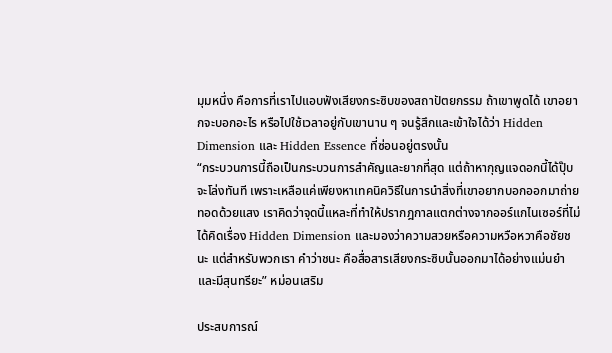มุมหนึ่ง คือการที่เราไปแอบฟังเสียงกระซิบของสถาปัตยกรรม ถ้าเขาพูดได้ เขาอยากจะบอกอะไร หรือไปใช้เวลาอยู่กับเขานาน ๆ จนรู้สึกและเข้าใจได้ว่า Hidden Dimension และ Hidden Essence ที่ซ่อนอยู่ตรงนั้น
“กระบวนการนี้ถือเป็นกระบวนการสำคัญและยากที่สุด แต่ถ้าหากุญแจดอกนี้ได้ปุ๊บจะโล่งทันที เพราะเหลือแค่เพียงหาเทคนิควิธีในการนำสิ่งที่เขาอยากบอกออกมาถ่ายทอดด้วยแสง เราคิดว่าจุดนี้แหละที่ทำให้ปรากฎกาลแตกต่างจากออร์แกไนเซอร์ที่ไม่ได้คิดเรื่อง Hidden Dimension และมองว่าความสวยหรือความหวือหวาคือชัยชนะ แต่สำหรับพวกเรา คำว่าชนะ คือสื่อสารเสียงกระซิบนั้นออกมาได้อย่างแม่นยำและมีสุนทรียะ” หม่อนเสริม

ประสบการณ์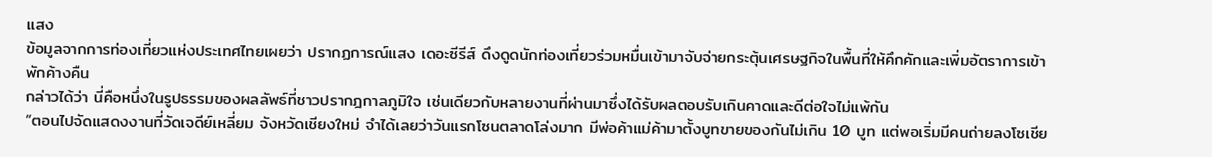แสง
ข้อมูลจากการท่องเที่ยวแห่งประเทศไทยเผยว่า ปรากฏการณ์แสง เดอะซีรีส์ ดึงดูดนักท่องเที่ยวร่วมหมื่นเข้ามาจับจ่ายกระตุ้นเศรษฐกิจในพื้นที่ให้คึกคักและเพิ่มอัตราการเข้าพักค้างคืน
กล่าวได้ว่า นี่คือหนึ่งในรูปธรรมของผลลัพธ์ที่ชาวปรากฎกาลภูมิใจ เช่นเดียวกับหลายงานที่ผ่านมาซึ่งได้รับผลตอบรับเกินคาดและดีต่อใจไม่แพ้กัน
“ตอนไปจัดแสดงงานที่วัดเจดีย์เหลี่ยม จังหวัดเชียงใหม่ จำได้เลยว่าวันแรกโซนตลาดโล่งมาก มีพ่อค้าแม่ค้ามาตั้งบูทขายของกันไม่เกิน 10 บูท แต่พอเริ่มมีคนถ่ายลงโซเชีย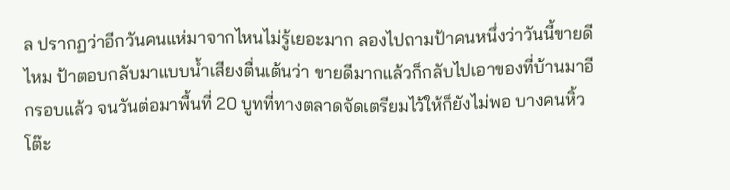ล ปรากฏว่าอีกวันคนแห่มาจากไหนไม่รู้เยอะมาก ลองไปถามป้าคนหนึ่งว่าวันนี้ขายดีไหม ป้าตอบกลับมาแบบน้ำเสียงตื่นเต้นว่า ขายดีมากแล้วก็กลับไปเอาของที่บ้านมาอีกรอบแล้ว จนวันต่อมาพื้นที่ 20 บูทที่ทางตลาดจัดเตรียมไว้ให้ก็ยังไม่พอ บางคนหิ้วโต๊ะ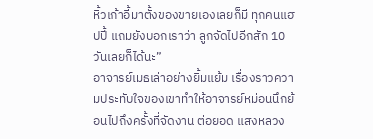หิ้วเก้าอี้มาตั้งของขายเองเลยก็มี ทุกคนแฮปปี้ แถมยังบอกเราว่า ลูกจัดไปอีกสัก 10 วันเลยก็ได้นะ”
อาจารย์เมธเล่าอย่างยิ้มแย้ม เรื่องราวความประทับใจของเขาทำให้อาจารย์หม่อนนึกย้อนไปถึงครั้งที่จัดงาน ต่อยอด แสงหลวง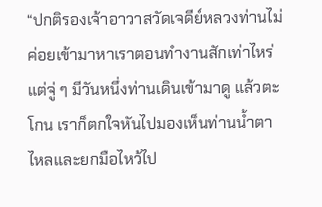“ปกติรองเจ้าอาวาสวัดเจดีย์หลวงท่านไม่ค่อยเข้ามาหาเราตอนทำงานสักเท่าไหร่ แต่จู่ ๆ มีวันหนึ่งท่านเดินเข้ามาดู แล้วตะโกน เราก็ตกใจหันไปมองเห็นท่านน้ำตาไหลและยกมือไหว้ไป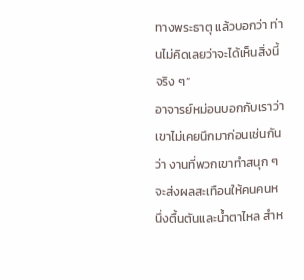ทางพระธาตุ แล้วบอกว่า ท่านไม่คิดเลยว่าจะได้เห็นสิ่งนี้จริง ๆ”
อาจารย์หม่อนบอกกับเราว่า เขาไม่เคยนึกมาก่อนเช่นกันว่า งานที่พวกเขาทำสนุก ๆ จะส่งผลสะเทือนให้คนคนหนึ่งตื้นตันและน้ำตาไหล สำห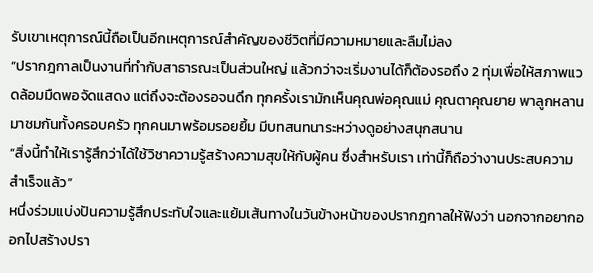รับเขาเหตุการณ์นี้ถือเป็นอีกเหตุการณ์สำคัญของชีวิตที่มีความหมายและลืมไม่ลง
“ปรากฎกาลเป็นงานที่ทำกับสาธารณะเป็นส่วนใหญ่ แล้วกว่าจะเริ่มงานได้ก็ต้องรอถึง 2 ทุ่มเพื่อให้สภาพแวดล้อมมืดพอจัดแสดง แต่ถึงจะต้องรอจนดึก ทุกครั้งเรามักเห็นคุณพ่อคุณแม่ คุณตาคุณยาย พาลูกหลานมาชมกันทั้งครอบครัว ทุกคนมาพร้อมรอยยิ้ม มีบทสนทนาระหว่างดูอย่างสนุกสนาน
“สิ่งนี้ทำให้เรารู้สึกว่าได้ใช้วิชาความรู้สร้างความสุขให้กับผู้คน ซึ่งสำหรับเรา เท่านี้ก็ถือว่างานประสบความสำเร็จแล้ว”
หนึ่งร่วมแบ่งปันความรู้สึกประทับใจและแย้มเส้นทางในวันข้างหน้าของปรากฎกาลให้ฟังว่า นอกจากอยากออกไปสร้างปรา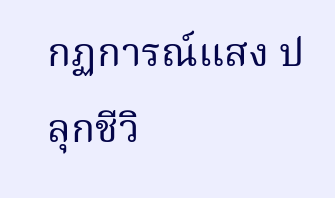กฏการณ์แสง ปลุกชีวิ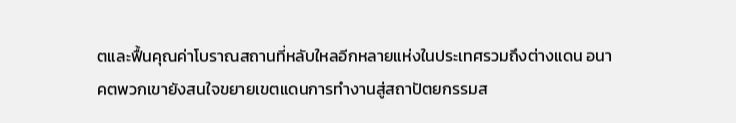ตและฟื้นคุณค่าโบราณสถานที่หลับใหลอีกหลายแห่งในประเทศรวมถึงต่างแดน อนาคตพวกเขายังสนใจขยายเขตแดนการทำงานสู่สถาปัตยกรรมส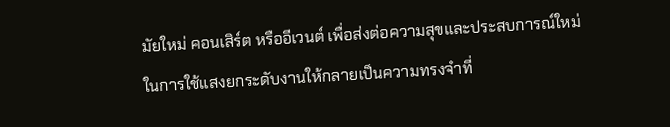มัยใหม่ คอนเสิร์ต หรืออีเวนต์ เพื่อส่งต่อความสุขและประสบการณ์ใหม่ในการใช้แสงยกระดับงานให้กลายเป็นความทรงจำที่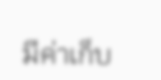มีค่าเก็บ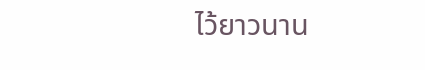ไว้ยาวนาน